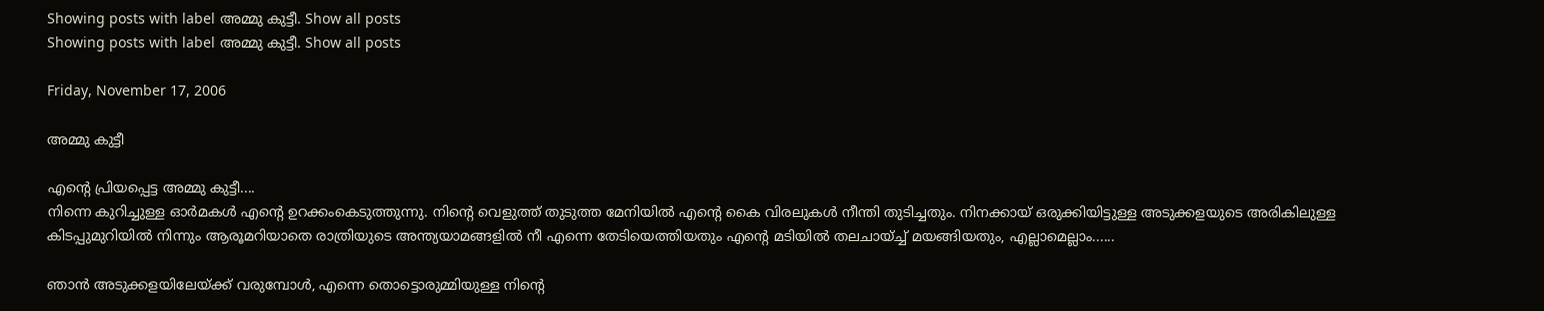Showing posts with label അമ്മു കുട്ടീ. Show all posts
Showing posts with label അമ്മു കുട്ടീ. Show all posts

Friday, November 17, 2006

അമ്മു കുട്ടീ

എന്റെ പ്രിയപ്പെട്ട അമ്മു കുട്ടീ....
നിന്നെ കുറിച്ചുള്ള ഓര്‍മകള്‍ എന്റെ ഉറക്കംകെടുത്തുന്നു. നിന്റെ വെളുത്ത്‌ തുടുത്ത മേനിയില്‍ എന്റെ കൈ വിരലുകള്‍ നീന്തി തുടിച്ചതും. നിനക്കായ്‌ ഒരുക്കിയിട്ടുള്ള അടുക്കളയുടെ അരികിലുള്ള കിടപ്പുമുറിയില്‍ നിന്നും ആരൂമറിയാതെ രാത്രിയുടെ അന്ത്യയാമങ്ങളില്‍ നീ എന്നെ തേടിയെത്തിയതും എന്റെ മടിയില്‍ തലചായ്ച്ച്‌ മയങ്ങിയതും, എല്ലാമെല്ലാം......

ഞാന്‍ അടുക്കളയിലേയ്ക്ക്‌ വരുമ്പോള്‍, എന്നെ തൊട്ടൊരുമ്മിയുള്ള നിന്റെ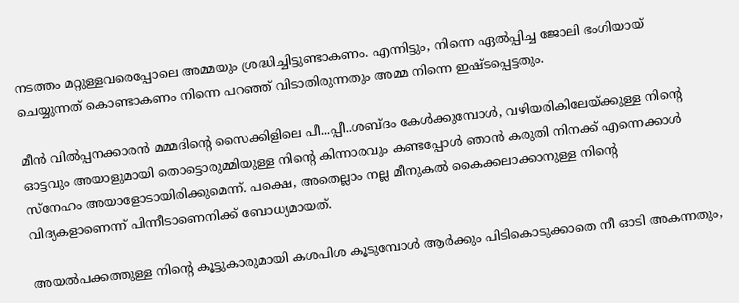നടത്തം മറ്റുള്ളവരെപ്പോലെ അമ്മയും ശ്രദ്ധിച്ചിട്ടുണ്ടാകണം. എന്നിട്ടും, നിന്നെ ഏല്‍പ്പിച്ച ജോലി ഭംഗിയായ്‌ ചെയ്യുന്നത്‌ കൊണ്ടാകണം നിന്നെ പറഞ്ഞ്‌ വിടാതിരുന്നതും അമ്മ നിന്നെ ഇഷ്ടപ്പെട്ടതും.

മീന്‍ വില്‍പ്പനക്കാരന്‍ മമ്മദിന്റെ സൈക്കിളിലെ പീ...പ്പീ..ശബ്ദം കേള്‍ക്കുമ്പോള്‍, വഴിയരികിലേയ്ക്കുള്ള നിന്റെ ഓട്ടവും അയാളുമായി തൊട്ടൊരുമ്മിയുള്ള നിന്റെ കിന്നാരവും കണ്ടപ്പോള്‍ ഞാന്‍ കരുതി നിനക്ക്‌ എന്നെക്കാള്‍ സ്നേഹം അയാളോടായിരിക്കുമെന്ന്. പക്ഷെ, അതെല്ലാം നല്ല മീനുകല്‍ കൈക്കലാക്കാനുള്ള നിന്റെ വിദ്യകളാണെന്ന് പിന്നീടാണെനിക്ക്‌ ബോധ്യമായത്‌.

അയല്‍പക്കത്തുള്ള നിന്റെ കൂട്ടുകാരുമായി കശപിശ കൂടുമ്പോള്‍ ആര്‍ക്കും പിടികൊടുക്കാതെ നീ ഓടി അകന്നതും,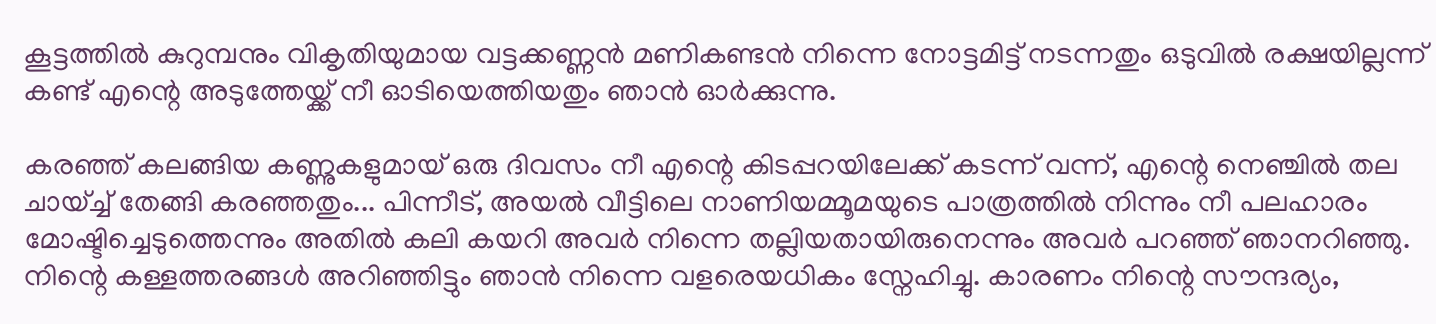കൂട്ടത്തില്‍ കുറുമ്പനും വികൃതിയുമായ വട്ടക്കണ്ണന്‍ മണികണ്ടന്‍ നിന്നെ നോട്ടമിട്ട്‌ നടന്നതും ഒടുവില്‍ രക്ഷയില്ലന്ന് കണ്ട്‌ എന്റെ അടുത്തേയ്ക്ക്‌ നീ ഓടിയെത്തിയതും ഞാന്‍ ഓര്‍ക്കുന്നു.

കരഞ്ഞ്‌ കലങ്ങിയ കണ്ണുകളുമായ്‌ ഒരു ദിവസം നീ എന്റെ കിടപ്പറയിലേക്ക്‌ കടന്ന് വന്ന്, എന്റെ നെഞ്ചില്‍ തല ചായ്ച്ച്‌ തേങ്ങി കരഞ്ഞതും... പിന്നീട്‌, അയല്‍ വീട്ടിലെ നാണിയമ്മൂമയുടെ പാത്രത്തില്‍ നിന്നും നീ പലഹാരം മോഷ്ടിച്ചെടുത്തെന്നും അതില്‍ കലി കയറി അവര്‍ നിന്നെ തല്ലിയതായിരുനെന്നും അവര്‍ പറഞ്ഞ്‌ ഞാനറിഞ്ഞു. നിന്റെ കള്ളത്തരങ്ങള്‍ അറിഞ്ഞിട്ടും ഞാന്‍ നിന്നെ വളരെയധികം സ്നേഹിച്ചു. കാരണം നിന്റെ സൗന്ദര്യം,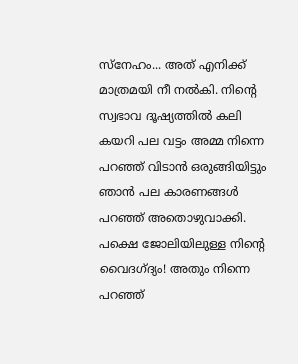സ്നേഹം... അത്‌ എനിക്ക്‌ മാത്രമയി നീ നല്‍കി. നിന്റെ സ്വഭാവ ദൂഷ്യത്തില്‍ കലി കയറി പല വട്ടം അമ്മ നിന്നെ പറഞ്ഞ്‌ വിടാന്‍ ഒരുങ്ങിയിട്ടും ഞാന്‍ പല കാരണങ്ങള്‍ പറഞ്ഞ്‌ അതൊഴുവാക്കി. പക്ഷെ ജോലിയിലുള്ള നിന്റെ വൈദഗ്ദ്യം! അതും നിന്നെ പറഞ്ഞ്‌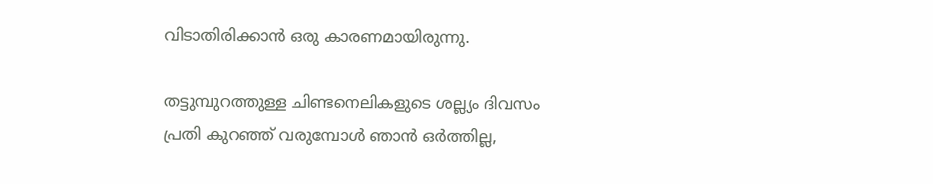വിടാതിരിക്കാന്‍ ഒരു കാരണമായിരുന്നു.

തട്ടുമ്പുറത്തുള്ള ചിണ്ടനെലികളുടെ ശല്ല്യം ദിവസം പ്രതി കുറഞ്ഞ്‌ വരുമ്പോള്‍ ഞാന്‍ ഒര്‍ത്തില്ല,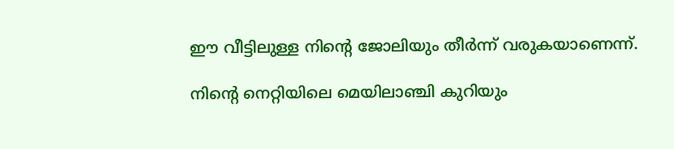ഈ വീട്ടിലുള്ള നിന്റെ ജോലിയും തീര്‍ന്ന് വരുകയാണെന്ന്.

നിന്റെ നെറ്റിയിലെ മെയിലാഞ്ചി കുറിയും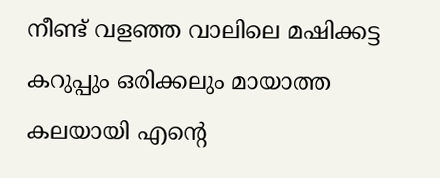നീണ്ട്‌ വളഞ്ഞ വാലിലെ മഷിക്കട്ട കറുപ്പും ഒരിക്കലും മായാത്ത കലയായി എന്റെ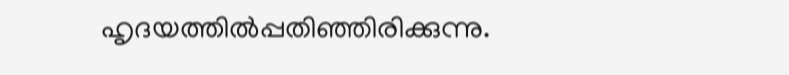ഹൃദയത്തില്‍പ്പതിഞ്ഞിരിക്കുന്നു.